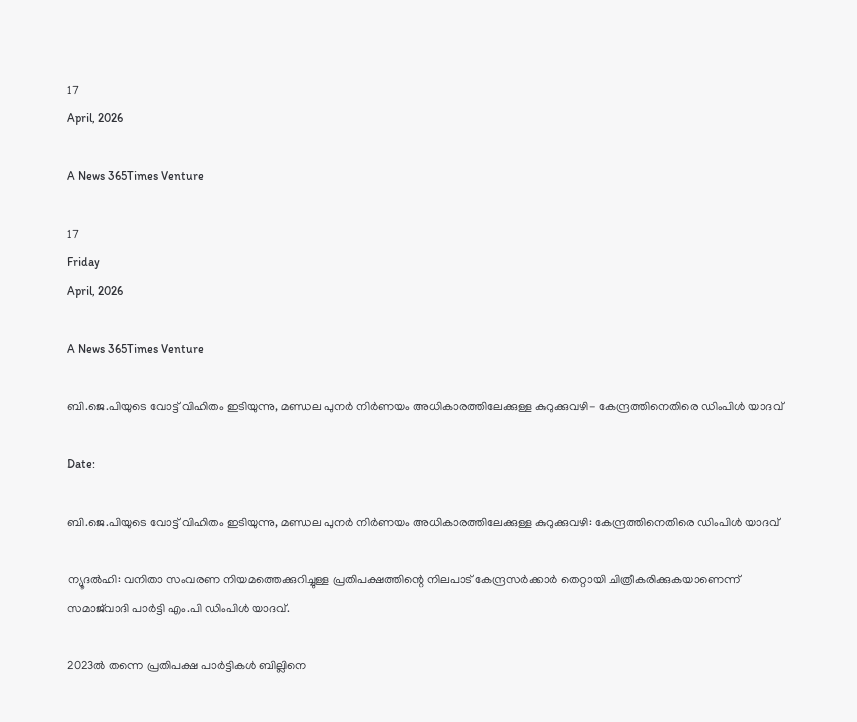17
April, 2026

A News 365Times Venture

17
Friday
April, 2026

A News 365Times Venture

ബി.ജെ.പിയുടെ വോട്ട് വിഹിതം ഇടിയുന്നു, മണ്ഡല പുനര്‍ നിര്‍ണയം അധികാരത്തിലേക്കുള്ള കുറുക്കുവഴി- കേന്ദ്രത്തിനെതിരെ ഡിംപിള്‍ യാദവ്

Date:

ബി.ജെ.പിയുടെ വോട്ട് വിഹിതം ഇടിയുന്നു, മണ്ഡല പുനര്‍ നിര്‍ണയം അധികാരത്തിലേക്കുള്ള കുറുക്കുവഴി: കേന്ദ്രത്തിനെതിരെ ഡിംപിള്‍ യാദവ്

ന്യൂദല്‍ഹി: വനിതാ സംവരണ നിയമത്തെക്കുറിച്ചുള്ള പ്രതിപക്ഷത്തിന്റെ നിലപാട് കേന്ദ്രസര്‍ക്കാര്‍ തെറ്റായി ചിത്രീകരിക്കുകയാണെന്ന് സമാജ്‌വാദി പാര്‍ട്ടി എം.പി ഡിംപിള്‍ യാദവ്.

2023ല്‍ തന്നെ പ്രതിപക്ഷ പാര്‍ട്ടികള്‍ ബില്ലിനെ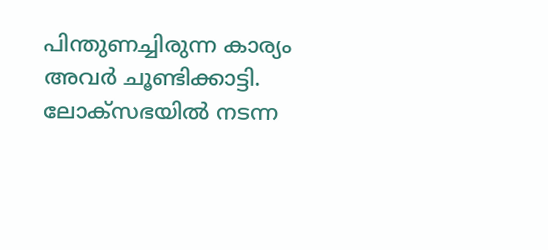പിന്തുണച്ചിരുന്ന കാര്യം അവര്‍ ചൂണ്ടിക്കാട്ടി. ലോക്‌സഭയില്‍ നടന്ന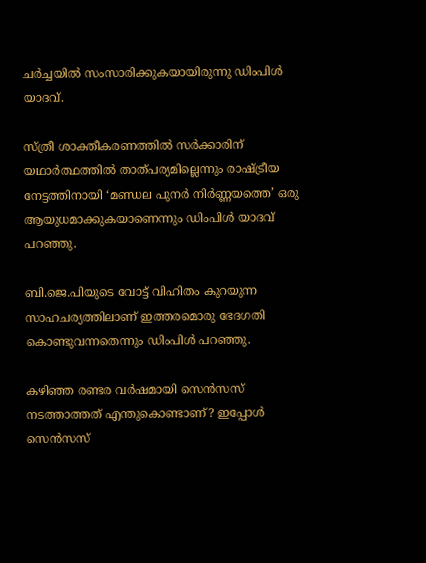ചര്‍ച്ചയില്‍ സംസാരിക്കുകയായിരുന്നു ഡിംപിള്‍ യാദവ്.

സ്ത്രീ ശാക്തീകരണത്തില്‍ സര്‍ക്കാരിന് യഥാര്‍ത്ഥത്തില്‍ താത്പര്യമില്ലെന്നും രാഷ്ട്രീയ നേട്ടത്തിനായി ‘മണ്ഡല പുനര്‍ നിര്‍ണ്ണയത്തെ’ ഒരു ആയുധമാക്കുകയാണെന്നും ഡിംപിള്‍ യാദവ് പറഞ്ഞു.

ബി.ജെ.പിയുടെ വോട്ട് വിഹിതം കുറയുന്ന സാഹചര്യത്തിലാണ് ഇത്തരമൊരു ഭേദഗതി കൊണ്ടുവന്നതെന്നും ഡിംപിള്‍ പറഞ്ഞു.

കഴിഞ്ഞ രണ്ടര വര്‍ഷമായി സെന്‍സസ് നടത്താത്തത് എന്തുകൊണ്ടാണ്? ഇപ്പോള്‍ സെന്‍സസ്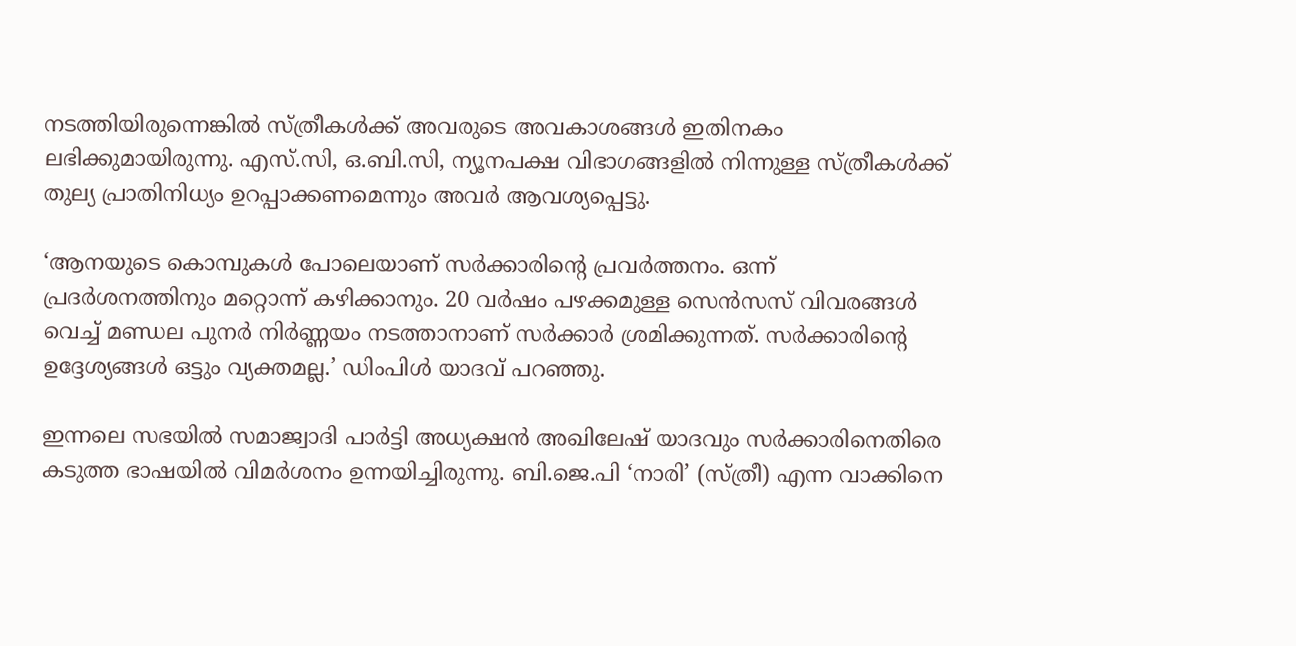നടത്തിയിരുന്നെങ്കില്‍ സ്ത്രീകള്‍ക്ക് അവരുടെ അവകാശങ്ങള്‍ ഇതിനകം ലഭിക്കുമായിരുന്നു. എസ്.സി, ഒ.ബി.സി, ന്യൂനപക്ഷ വിഭാഗങ്ങളില്‍ നിന്നുള്ള സ്ത്രീകള്‍ക്ക് തുല്യ പ്രാതിനിധ്യം ഉറപ്പാക്കണമെന്നും അവര്‍ ആവശ്യപ്പെട്ടു.

‘ആനയുടെ കൊമ്പുകള്‍ പോലെയാണ് സര്‍ക്കാരിന്റെ പ്രവര്‍ത്തനം. ഒന്ന് പ്രദര്‍ശനത്തിനും മറ്റൊന്ന് കഴിക്കാനും. 20 വര്‍ഷം പഴക്കമുള്ള സെന്‍സസ് വിവരങ്ങള്‍ വെച്ച് മണ്ഡല പുനര്‍ നിര്‍ണ്ണയം നടത്താനാണ് സര്‍ക്കാര്‍ ശ്രമിക്കുന്നത്. സര്‍ക്കാരിന്റെ ഉദ്ദേശ്യങ്ങള്‍ ഒട്ടും വ്യക്തമല്ല.’ ഡിംപിള്‍ യാദവ് പറഞ്ഞു.

ഇന്നലെ സഭയില്‍ സമാജ്വാദി പാര്‍ട്ടി അധ്യക്ഷന്‍ അഖിലേഷ് യാദവും സര്‍ക്കാരിനെതിരെ കടുത്ത ഭാഷയില്‍ വിമര്‍ശനം ഉന്നയിച്ചിരുന്നു. ബി.ജെ.പി ‘നാരി’ (സ്ത്രീ) എന്ന വാക്കിനെ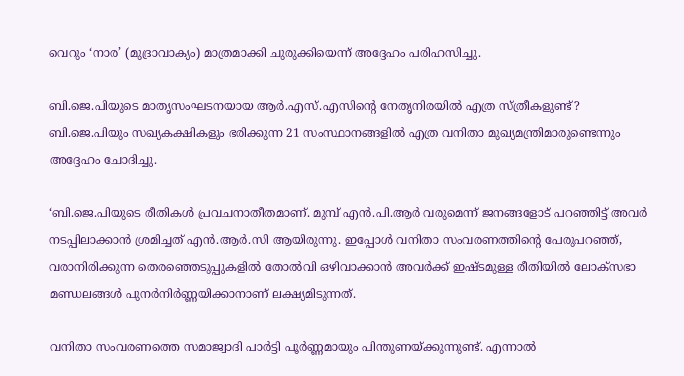വെറും ‘നാര’ (മുദ്രാവാക്യം) മാത്രമാക്കി ചുരുക്കിയെന്ന് അദ്ദേഹം പരിഹസിച്ചു.

ബി.ജെ.പിയുടെ മാതൃസംഘടനയായ ആര്‍.എസ്.എസിന്റെ നേതൃനിരയില്‍ എത്ര സ്ത്രീകളുണ്ട്? ബി.ജെ.പിയും സഖ്യകക്ഷികളും ഭരിക്കുന്ന 21 സംസ്ഥാനങ്ങളില്‍ എത്ര വനിതാ മുഖ്യമന്ത്രിമാരുണ്ടെന്നും അദ്ദേഹം ചോദിച്ചു.

‘ബി.ജെ.പിയുടെ രീതികള്‍ പ്രവചനാതീതമാണ്. മുമ്പ് എന്‍.പി.ആര്‍ വരുമെന്ന് ജനങ്ങളോട് പറഞ്ഞിട്ട് അവര്‍ നടപ്പിലാക്കാന്‍ ശ്രമിച്ചത് എന്‍.ആര്‍.സി ആയിരുന്നു. ഇപ്പോള്‍ വനിതാ സംവരണത്തിന്റെ പേരുപറഞ്ഞ്, വരാനിരിക്കുന്ന തെരഞ്ഞെടുപ്പുകളില്‍ തോല്‍വി ഒഴിവാക്കാന്‍ അവര്‍ക്ക് ഇഷ്ടമുള്ള രീതിയില്‍ ലോക്‌സഭാ മണ്ഡലങ്ങള്‍ പുനര്‍നിര്‍ണ്ണയിക്കാനാണ് ലക്ഷ്യമിടുന്നത്.

വനിതാ സംവരണത്തെ സമാജ്വാദി പാര്‍ട്ടി പൂര്‍ണ്ണമായും പിന്തുണയ്ക്കുന്നുണ്ട്. എന്നാല്‍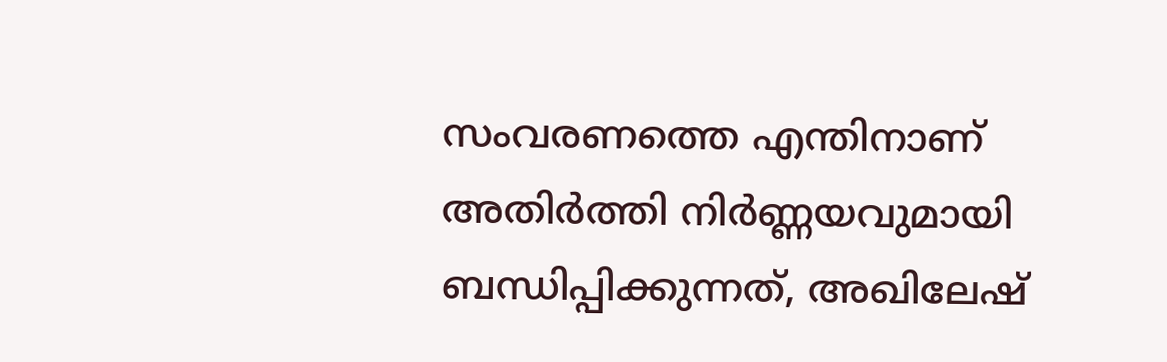സംവരണത്തെ എന്തിനാണ് അതിര്‍ത്തി നിര്‍ണ്ണയവുമായി ബന്ധിപ്പിക്കുന്നത്, അഖിലേഷ്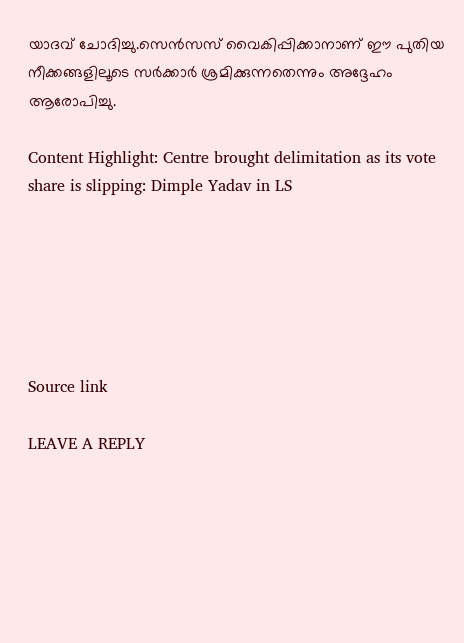യാദവ് ചോദിച്ചു.സെന്‍സസ് വൈകിപ്പിക്കാനാണ് ഈ പുതിയ നീക്കങ്ങളിലൂടെ സര്‍ക്കാര്‍ ശ്രമിക്കുന്നതെന്നും അദ്ദേഹം ആരോപിച്ചു.

Content Highlight: Centre brought delimitation as its vote share is slipping: Dimple Yadav in LS






Source link

LEAVE A REPLY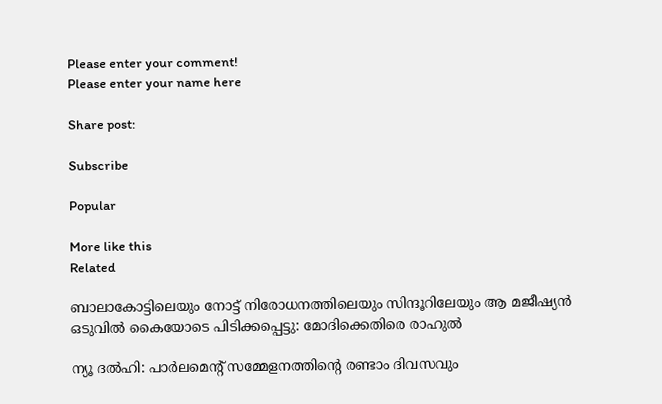Please enter your comment!
Please enter your name here

Share post:

Subscribe

Popular

More like this
Related

ബാലാകോട്ടിലെയും നോട്ട് നിരോധനത്തിലെയും സിന്ദൂറിലേയും ആ മജീഷ്യന്‍ ഒടുവില്‍ കൈയോടെ പിടിക്കപ്പെട്ടു: മോദിക്കെതിരെ രാഹുല്‍

ന്യൂ ദൽഹി: പാർലമെന്റ് സമ്മേളനത്തിന്റെ രണ്ടാം ദിവസവും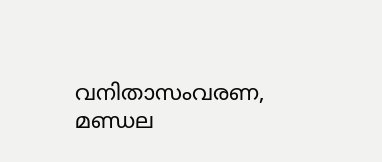വനിതാസംവരണ, മണ്ഡല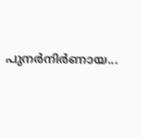പുനർനിർണായ...